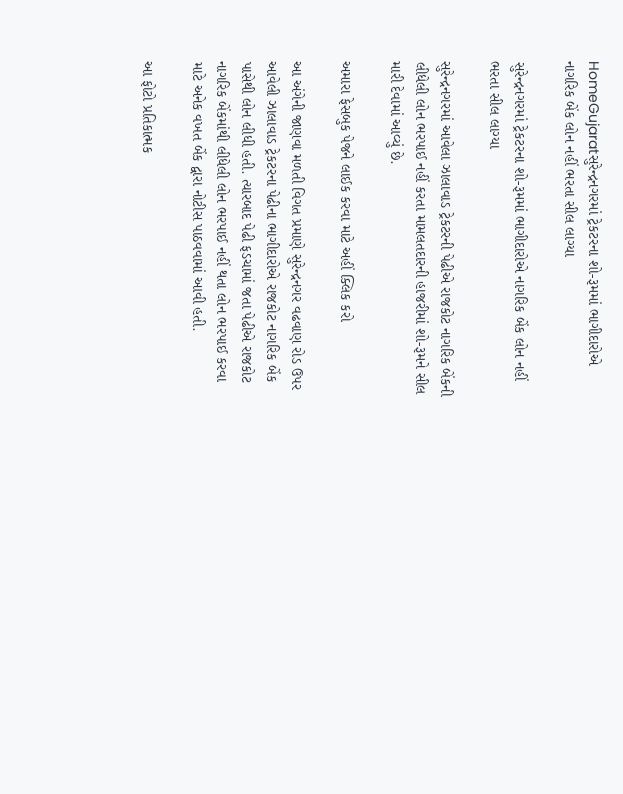HomeGujaratસુરેન્દ્રનગરમાં ટ્રેકટરના શો-રૂમમાં ભાગીદારોએ નાગરિક બેંક લોન નહીં ભરતા સીલ લાગ્યા

સુરેન્દ્રનગરમાં ટ્રેકટરના શો-રૂમમાં ભાગીદારોએ નાગરિક બેંક લોન નહીં ભરતા સીલ લાગ્યા

સુરેન્દ્રનગરમાં આવેલા ઝાલાવાડ ટ્રેકટરની પેઢીએ રાજકોટ નાગરિક બેંકની લીધેલી લોન ભરપાઈ નહીં કરતા મામલતદારની હાજરીમાં શો-રૂમને સીલ મારી દેવામાં આવ્યું છે.

અમારા ફેસબુક પેજને લાઈક કરવા માટે અહીં ક્લિક કરો

આ અંગેની જાણવા મળતી વિગત પ્રમાણે સુરેન્દ્રનગર વઢવાણ રોડ ઉપર આવેલી ઝાલાવાડ ટ્રેકટરના પેઢીના ભાગીદારોએ રાજકોટ નાગરિક બેંક પાસેથી લોન લીધી હતી. ત્યારબાદ પેઢી ફડચામાં જતા પેઢીએ રાજકોટ નાગરિક બેંકમાંથી લીધેલી લોન ભરપાઈ નહીં થતા લોન ભરપાઈ કરવા માટે અનેક વખત બેંક દ્વારા નોટીસ પાઠવવામાં આવી હતી.

આ ફોટો પ્રતિકાત્મક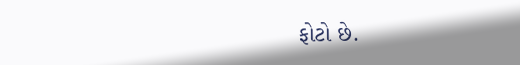ફોટો છે.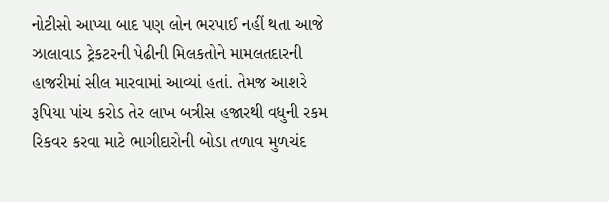નોટીસો આપ્યા બાદ પણ લોન ભરપાઈ નહીં થતા આજે ઝાલાવાડ ટ્રેકટરની પેઢીની મિલકતોને મામલતદારની હાજરીમાં સીલ મારવામાં આવ્યાં હતાં. તેમજ આશરે રૂપિયા પાંચ કરોડ તેર લાખ બત્રીસ હજારથી વધુની રકમ રિકવર કરવા માટે ભાગીદારોની બોડા તળાવ મુળચંદ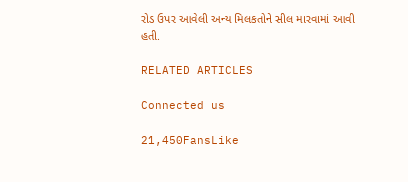રોડ ઉપર આવેલી અન્ય મિલકતોને સીલ મારવામાં આવી હતી.

RELATED ARTICLES

Connected us

21,450FansLike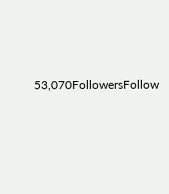53,070FollowersFollow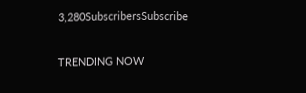3,280SubscribersSubscribe

TRENDING NOW